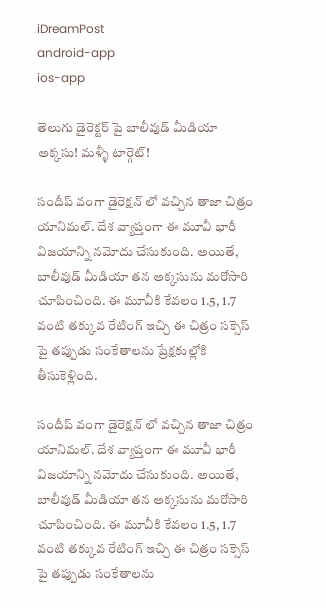iDreamPost
android-app
ios-app

తెలుగు డైరెక్టర్ పై బాలీవుడ్ మీడియా అక్కసు! మళ్ళీ టార్గెట్!

సందీప్ వంగా డైరెక్షన్ లో వచ్చిన తాజా చిత్రం యానిమల్. దేశ వ్యాప్తంగా ఈ మూవీ భారీ విజయాన్ని నమోదు చేసుకుంది. అయితే, బాలీవుడ్ మీడియా తన అక్కసును మరోసారి చూపించింది. ఈ మూవీకి కేవలం 1.5, 1.7 వంటి తక్కువ రేటింగ్ ఇచ్చి ఈ చిత్రం సక్సెస్ పై తప్పుడు సంకేతాలను ప్రేక్షకుల్లోకి తీసుకెళ్లింది.

సందీప్ వంగా డైరెక్షన్ లో వచ్చిన తాజా చిత్రం యానిమల్. దేశ వ్యాప్తంగా ఈ మూవీ భారీ విజయాన్ని నమోదు చేసుకుంది. అయితే, బాలీవుడ్ మీడియా తన అక్కసును మరోసారి చూపించింది. ఈ మూవీకి కేవలం 1.5, 1.7 వంటి తక్కువ రేటింగ్ ఇచ్చి ఈ చిత్రం సక్సెస్ పై తప్పుడు సంకేతాలను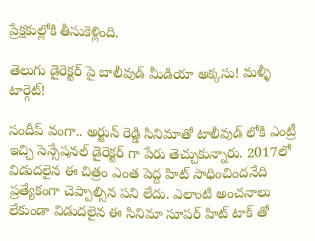ప్రేక్షకుల్లోకి తీసుకెళ్లింది.

తెలుగు డైరెక్టర్ పై బాలీవుడ్ మీడియా అక్కసు! మళ్ళీ టార్గెట్!

సందీప్ వంగా.. అర్జున్ రెడ్డి సినిమాతో టాలీవుడ్ లోకి ఎంట్రీ ఇచ్చి సెన్సేషనల్ డైరెక్టర్ గా పేరు తెచ్చుకున్నారు. 2017లో విడుదలైన ఈ చిత్రం ఎంత పెద్ద హిట్ సాధించిందనేది ప్రత్యేకంగా చెప్పాల్సిన పని లేదు. ఎలాంటి అంచనాలు లేకుండా విడుదలైన ఈ సినిమా సూపర్ హిట్ టాక్ తో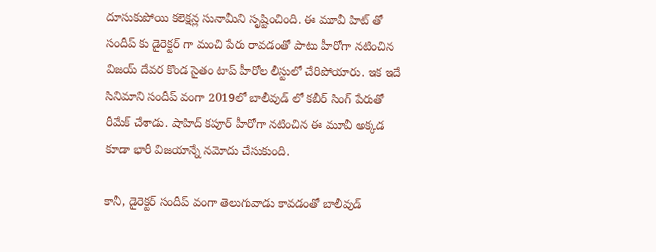దూసుకుపోయి కలెక్షన్ల సునామీని సృష్టించింది. ఈ మూవీ హిట్ తో సందీప్ కు డైరెక్టర్ గా మంచి పేరు రావడంతో పాటు హీరోగా నటించిన విజయ్ దేవర కొండ సైతం టాప్ హీరోల లీస్టులో చేరిపోయారు. ఇక ఇదే సినిమాని సందీప్ వంగా 2019లో బాలీవుడ్ లో కబీర్ సింగ్ పేరుతో రీమేక్ చేశాడు. షాహిద్ కపూర్ హీరోగా నటించిన ఈ మూవీ అక్కడ కూడా భారీ విజయాన్నే నమోదు చేసుకుంది.

కానీ, డైరెక్టర్ సందీప్ వంగా తెలుగువాడు కావడంతో బాలీవుడ్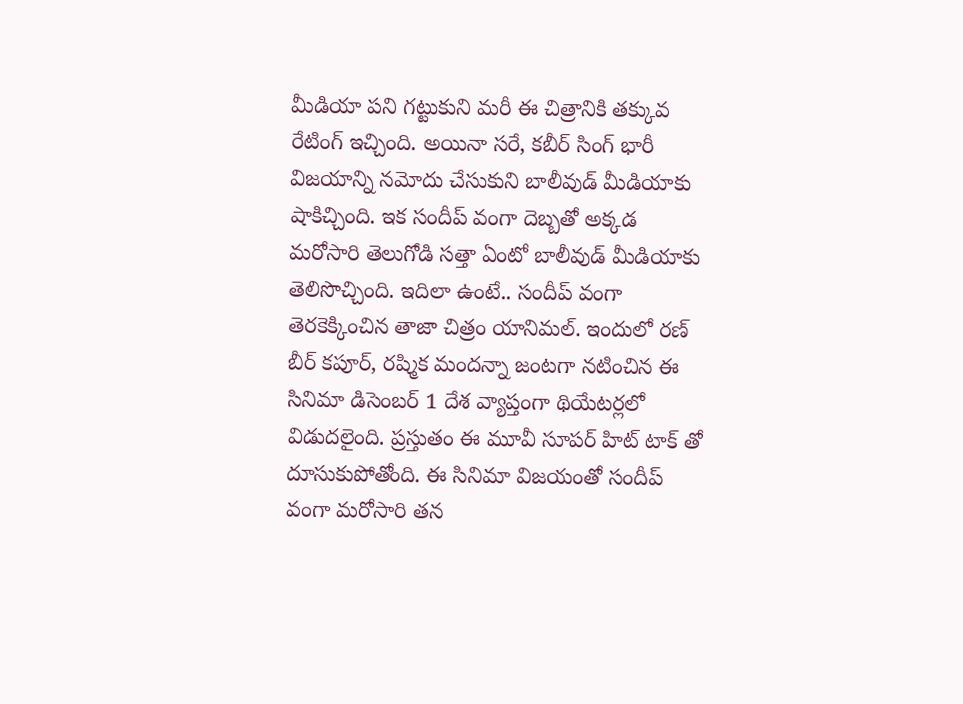మీడియా పని గట్టుకుని మరీ ఈ చిత్రానికి తక్కువ రేటింగ్ ఇచ్చింది. అయినా సరే, కబీర్ సింగ్ భారీ విజయాన్ని నమోదు చేసుకుని బాలీవుడ్ మీడియాకు షాకిచ్చింది. ఇక సందీప్ వంగా దెబ్బతో అక్కడ మరోసారి తెలుగోడి సత్తా ఏంటో బాలీవుడ్ మీడియాకు తెలిసొచ్చింది. ఇదిలా ఉంటే.. సందీప్ వంగా తెరకెక్కించిన తాజా చిత్రం యానిమల్. ఇందులో రణ్ బీర్ కపూర్, రష్మిక మందన్నా జంటగా నటించిన ఈ సినిమా డిసెంబర్ 1 దేశ వ్యాప్తంగా థియేటర్లలో విడుదలైంది. ప్రస్తుతం ఈ మూవీ సూపర్ హిట్ టాక్ తో దూసుకుపోతోంది. ఈ సినిమా విజయంతో సందీప్ వంగా మరోసారి తన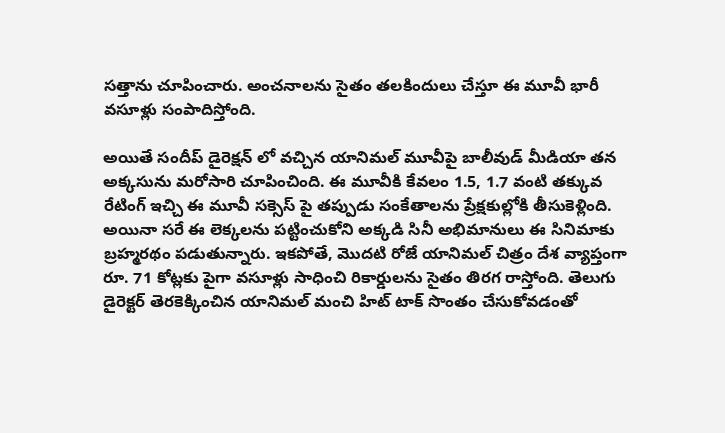సత్తాను చూపించారు. అంచనాలను సైతం తలకిందులు చేస్తూ ఈ మూవీ భారీ వసూళ్లు సంపాదిస్తోంది.

అయితే సందీప్ డైరెక్షన్ లో వచ్చిన యానిమల్ మూవీపై బాలీవుడ్ మీడియా తన అక్కసును మరోసారి చూపించింది. ఈ మూవీకి కేవలం 1.5, 1.7 వంటి తక్కువ రేటింగ్ ఇచ్చి ఈ మూవీ సక్సెస్ పై తప్పుడు సంకేతాలను ప్రేక్షకుల్లోకి తీసుకెళ్లింది. అయినా సరే ఈ లెక్కలను పట్టించుకోని అక్కడి సినీ అభిమానులు ఈ సినిమాకు బ్రహ్మరథం పడుతున్నారు. ఇకపోతే, మొదటి రోజే యానిమల్ చిత్రం దేశ వ్యాప్తంగా రూ. 71 కోట్లకు పైగా వసూళ్లు సాధించి రికార్డులను సైతం తిరగ రాస్తోంది. తెలుగు డైరెక్టర్ తెరకెక్కించిన యానిమల్ మంచి హిట్ టాక్ సొంతం చేసుకోవడంతో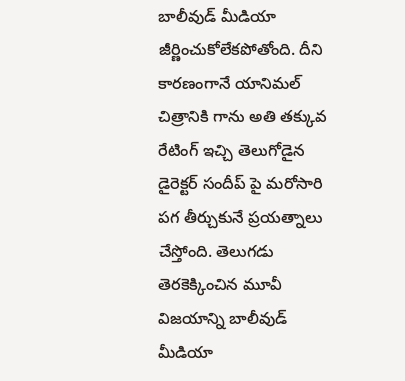బాలీవుడ్ మీడియా జీర్ణించుకోలేకపోతోంది. దీని కారణంగానే యానిమల్ చిత్రానికి గాను అతి తక్కువ రేటింగ్ ఇచ్చి తెలుగోడైన డైరెక్టర్ సందీప్ పై మరోసారి పగ తీర్చుకునే ప్రయత్నాలు చేస్తోంది. తెలుగడు తెరకెక్కించిన మూవీ విజయాన్ని బాలీవుడ్ మీడియా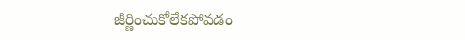జీర్ణించుకోలేకపోవడం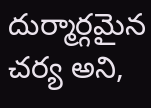దుర్మార్గమైన చర్య అని,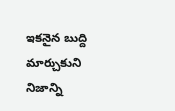ఇకనైన బుద్ది మార్చుకుని నిజాన్ని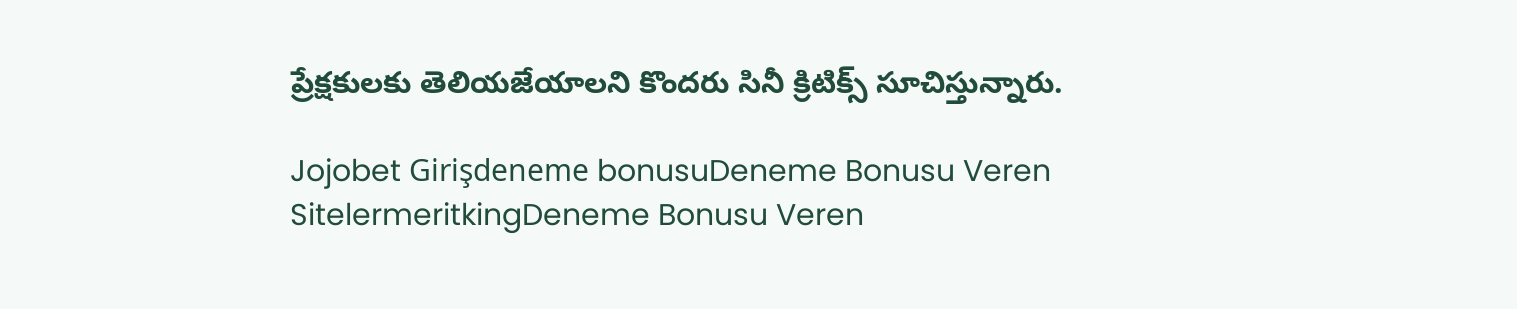ప్రేక్షకులకు తెలియజేయాలని కొందరు సినీ క్రిటిక్స్ సూచిస్తున్నారు.

Jojobet Girişdeneme bonusuDeneme Bonusu Veren SitelermeritkingDeneme Bonusu Veren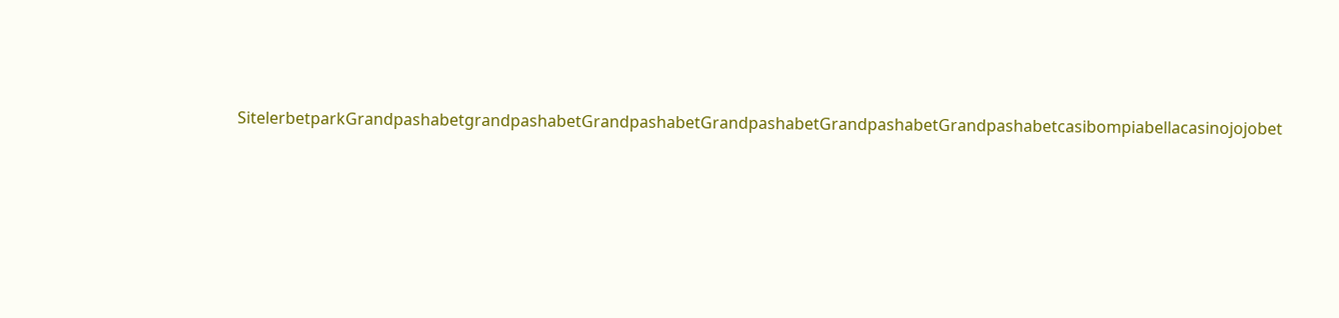SitelerbetparkGrandpashabetgrandpashabetGrandpashabetGrandpashabetGrandpashabetGrandpashabetcasibompiabellacasinojojobet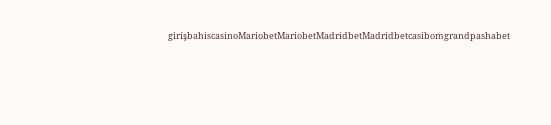girişbahiscasinoMariobetMariobetMadridbetMadridbetcasibomgrandpashabet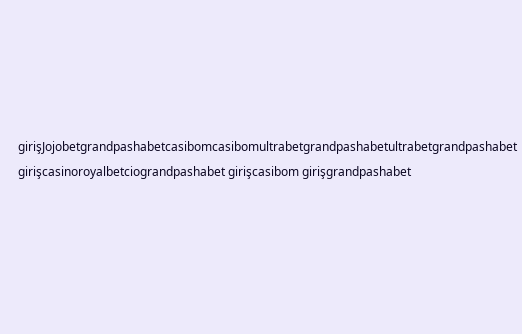girişJojobetgrandpashabetcasibomcasibomultrabetgrandpashabetultrabetgrandpashabet girişcasinoroyalbetciograndpashabet girişcasibom girişgrandpashabet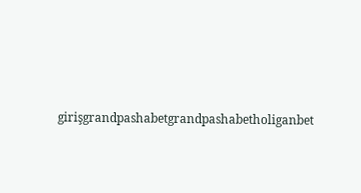girişgrandpashabetgrandpashabetholiganbet